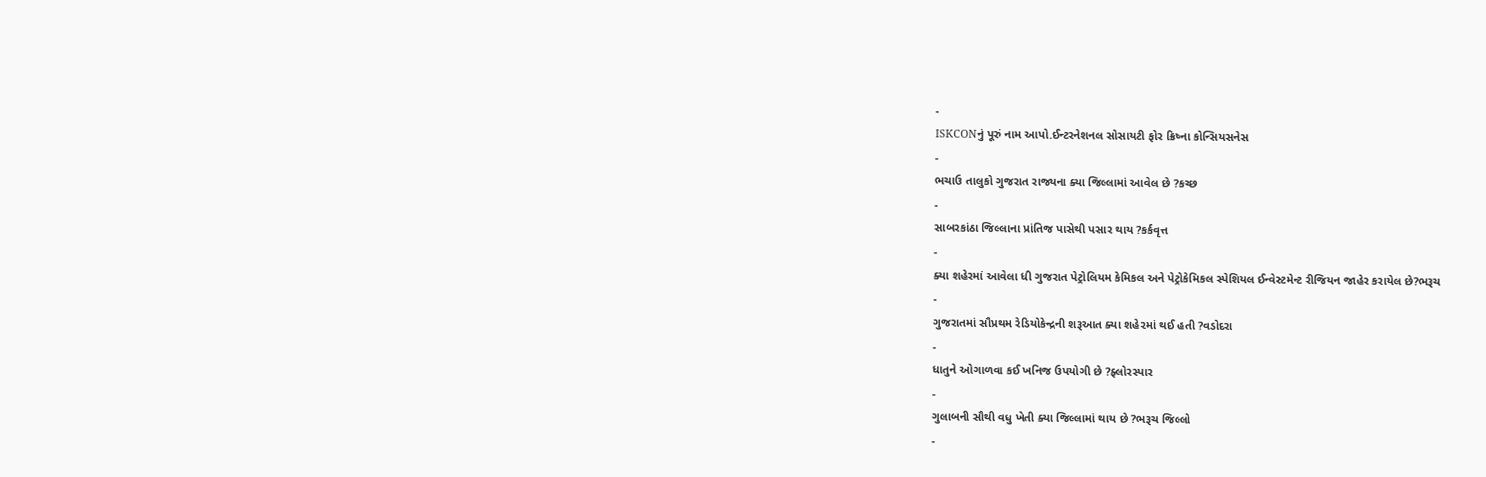-
ISKCONનું પૂરું નામ આપો.ઈન્ટરનેશનલ સોસાયટી ફોર ક્રિષ્ના કોન્સિયસનેસ
-
ભચાઉ તાલુકો ગુજરાત રાજ્યના ક્યા જિલ્લામાં આવેલ છે ?કચ્છ
-
સાબરકાંઠા જિલ્લાના પ્રાંતિજ પાસેથી પસાર થાય ?કર્કવૃત્ત
-
ક્યા શહેરમાં આવેલા ધી ગુજરાત પેટ્રોલિયમ કેમિકલ અને પેટ્રોકેમિકલ સ્પેશિયલ ઈન્વેસ્ટમેન્ટ રીજિયન જાહેર કરાયેલ છે?ભરૂચ
-
ગુજરાતમાં સૌપ્રથમ રેડિયોકેન્દ્રની શરૂઆત ક્યા શહે૨માં થઈ હતી ?વડોદરા
-
ધાતુને ઓગાળવા કઈ ખનિજ ઉપયોગી છે ?ફ્લોરસ્પાર
-
ગુલાબની સૌથી વધુ ખેતી ક્યા જિલ્લામાં થાય છે ?ભરૂચ જિલ્લો
-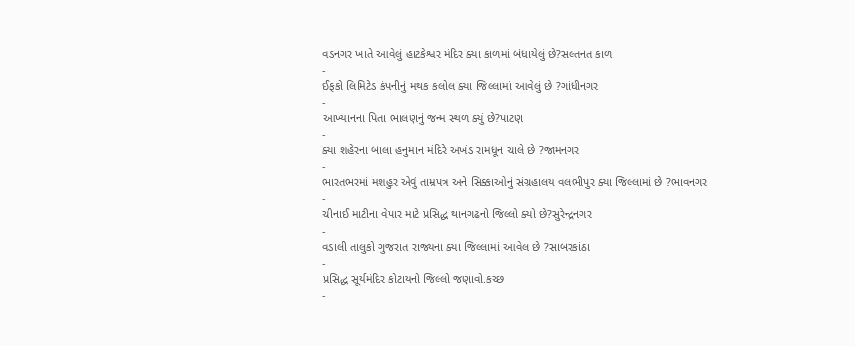વડનગર ખાતે આવેલું હાટકેશ્વર મંદિર ક્યા કાળમાં બંધાયેલું છે?સલ્તનત કાળ
-
ઈફકો લિમિટેડ કંપનીનું મથક કલોલ ક્યા જિલ્લામાં આવેલું છે ?ગાંધીનગર
-
આખ્યાનના પિતા ભાલણનું જન્મ સ્થળ ક્યું છે?પાટણ
-
ક્યા શહેરના બાલા હનુમાન મંદિરે અખંડ રામધૂન ચાલે છે ?જામનગર
-
ભારતભરમાં મશહુર એવું તામ્રપત્ર અને સિક્કાઓનું સંગ્રહાલય વલભીપુર ક્યા જિલ્લામાં છે ?ભાવનગર
-
ચીનાઈ માટીના વેપાર માટે પ્રસિદ્ધ થાનગઢનો જિલ્લો ક્યો છે?સુરેન્દ્રનગર
-
વડાલી તાલુકો ગુજરાત રાજ્યના ક્યા જિલ્લામાં આવેલ છે ?સાબરકાંઠા
-
પ્રસિદ્ધ સૂર્યમંદિર કોટાયનો જિલ્લો જણાવો.કચ્છ
-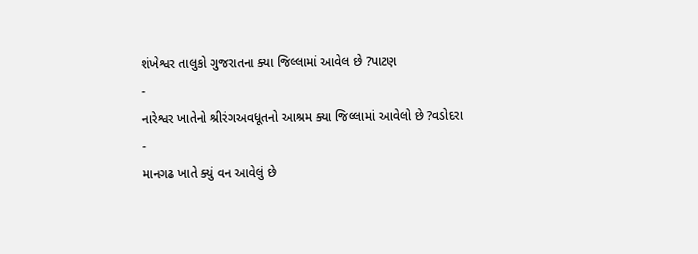શંખેશ્વર તાલુકો ગુજરાતના ક્યા જિલ્લામાં આવેલ છે ?પાટણ
-
નારેશ્વર ખાતેનો શ્રીરંગઅવધૂતનો આશ્રમ ક્યા જિલ્લામાં આવેલો છે ?વડોદરા
-
માનગઢ ખાતે ક્યું વન આવેલું છે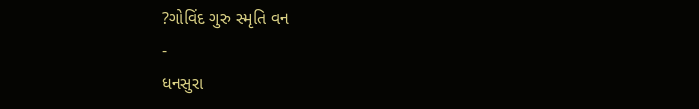?ગોવિંદ ગુરુ સ્મૃતિ વન
-
ધનસુરા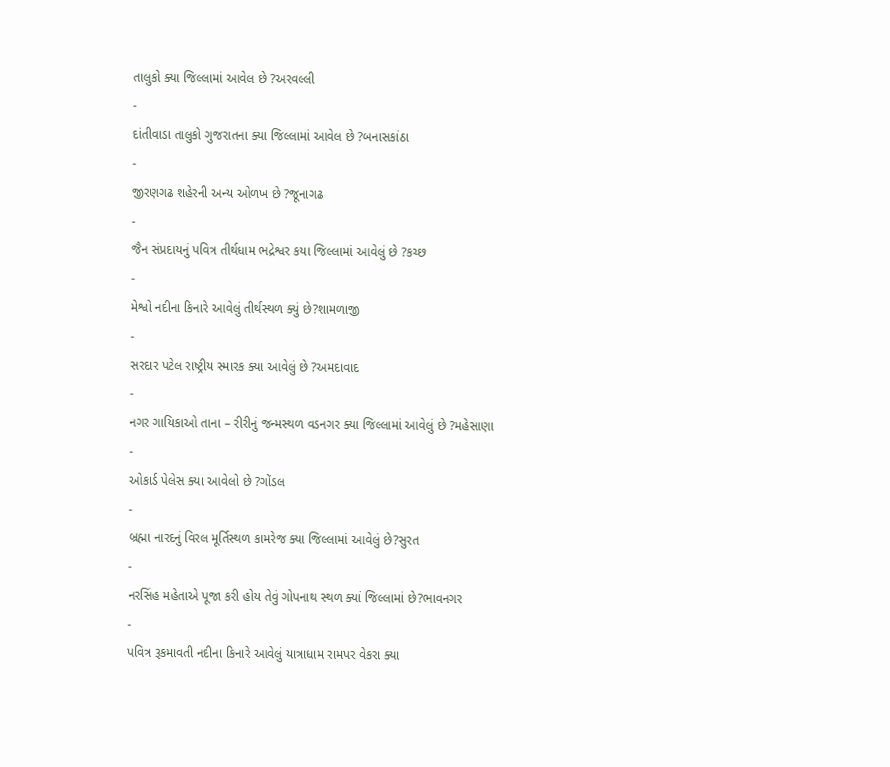તાલુકો ક્યા જિલ્લામાં આવેલ છે ?અરવલ્લી
-
દાંતીવાડા તાલુકો ગુજરાતના ક્યા જિલ્લામાં આવેલ છે ?બનાસકાંઠા
-
જીરણગઢ શહેરની અન્ય ઓળખ છે ?જૂનાગઢ
-
જૈન સંપ્રદાયનું પવિત્ર તીર્થધામ ભદ્રેશ્વર કયા જિલ્લામાં આવેલું છે ?કચ્છ
-
મેશ્વો નદીના કિનારે આવેલું તીર્થસ્થળ ક્યું છે?શામળાજી
-
સરદાર પટેલ રાષ્ટ્રીય સ્મારક ક્યા આવેલું છે ?અમદાવાદ
-
નગર ગાયિકાઓ તાના – રીરીનું જન્મસ્થળ વડનગર ક્યા જિલ્લામાં આવેલું છે ?મહેસાણા
-
ઓકાર્ડ પેલેસ ક્યા આવેલો છે ?ગોંડલ
-
બ્રહ્મા નારદનું વિરલ મૂર્તિસ્થળ કામરેજ ક્યા જિલ્લામાં આવેલું છે?સુરત
-
નરસિંહ મહેતાએ પૂજા કરી હોય તેવું ગોપનાથ સ્થળ ક્યાં જિલ્લામાં છે?ભાવનગર
-
પવિત્ર રૂકમાવતી નદીના કિનારે આવેલું યાત્રાધામ રામપર વેકરા ક્યા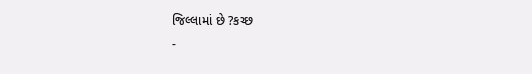જિલ્લામાં છે ?કચ્છ
-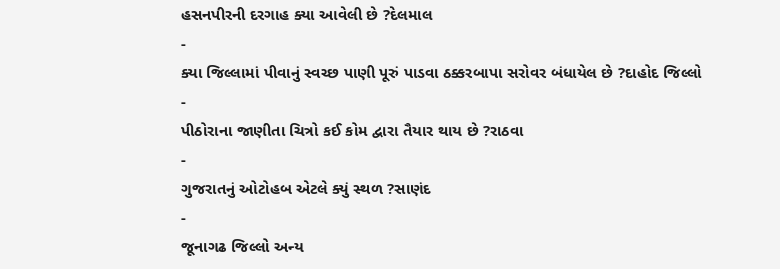હસનપીરની દરગાહ ક્યા આવેલી છે ?દેલમાલ
-
ક્યા જિલ્લામાં પીવાનું સ્વચ્છ પાણી પૂરું પાડવા ઠક્કરબાપા સરોવર બંધાયેલ છે ?દાહોદ જિલ્લો
-
પીઠોરાના જાણીતા ચિત્રો કઈ કોમ દ્વારા તૈયાર થાય છે ?રાઠવા
-
ગુજરાતનું ઓટોહબ એટલે ક્યું સ્થળ ?સાણંદ
-
જૂનાગઢ જિલ્લો અન્ય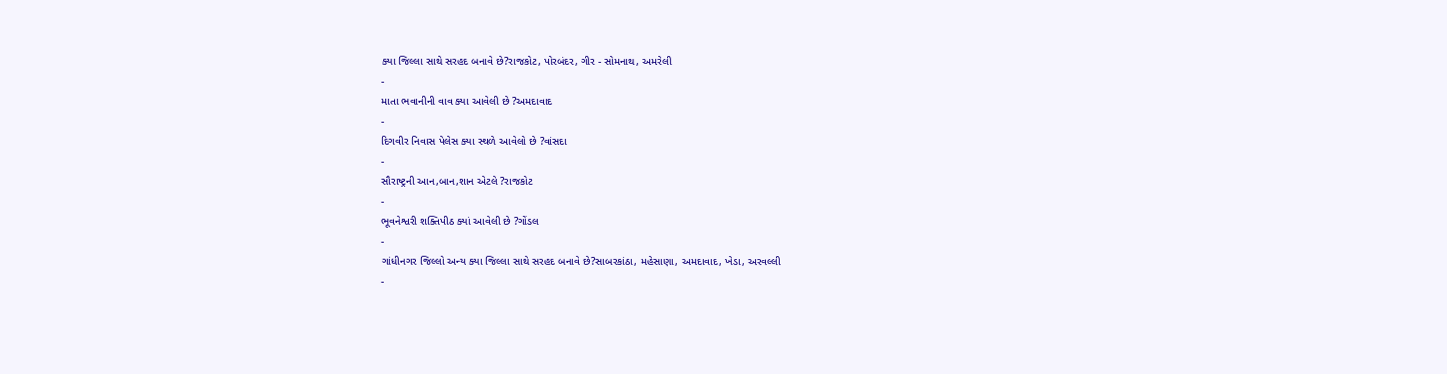ક્યા જિલ્લા સાથે સરહદ બનાવે છે?રાજકોટ, પોરબંદર, ગીર - સોમનાથ, અમરેલી
-
માતા ભવાનીની વાવ ક્યા આવેલી છે ?અમદાવાદ
-
દિગવીર નિવાસ પેલેસ ક્યા સ્થળે આવેલો છે ?વાંસદા
-
સૌરાષ્ટ્રની આન,બાન,શાન એટલે ?રાજકોટ
-
ભૂવનેશ્વરી શક્તિપીઠ ક્યાં આવેલી છે ?ગોંડલ
-
ગાંધીનગર જિલ્લો અન્ય ક્યા જિલ્લા સાથે સરહદ બનાવે છે?સાબરકાંઠા, મહેસાણા, અમદાવાદ, ખેડા, અરવલ્લી
-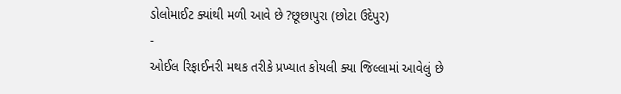ડોલોમાઈટ ક્યાંથી મળી આવે છે ?છૂછાપુરા (છોટા ઉદેપુર)
-
ઓઈલ રિફાઈનરી મથક તરીકે પ્રખ્યાત કોયલી ક્યા જિલ્લામાં આવેલું છે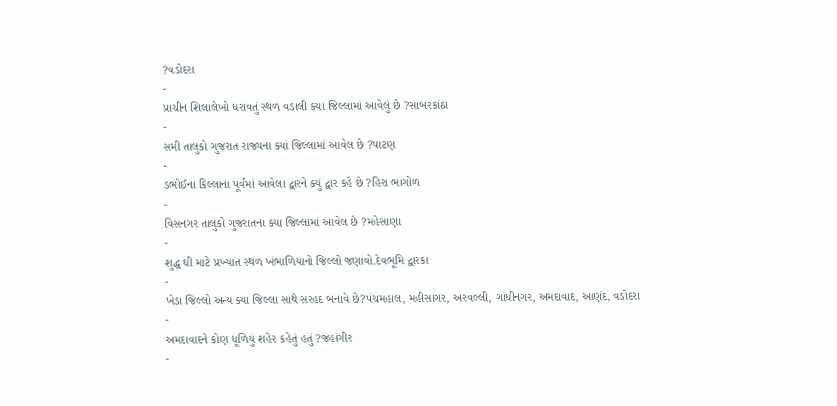?વડોદરા
-
પ્રાચીન શિલાલેખો ધરાવતું સ્થળ વડાલી ક્યા જિલ્લામાં આવેલું છે ?સાબરકાંઠા
-
સમી તાલુકો ગુજરાત રાજ્યના ક્યાં જિલ્લામાં આવેલ છે ?પાટણ
-
ડભોઈના કિલ્લાના પૂર્વમાં આવેલા દ્વારને ક્યું દ્વાર કહે છે ?હિરા ભાગોળ
-
વિસનગર તાલુકો ગુજરાતના ક્યા જિલ્લામાં આવેલ છે ?મહેસાણા
-
શુદ્ધ ઘી માટે પ્રખ્યાત સ્થળ ખંભાળિયાનો જિલ્લો જણાવો.દેવભૂમિ દ્વારકા
-
ખેડા જિલ્લો અન્ય ક્યા જિલ્લા સાથે સરહદ બનાવે છે?પંચમહાલ, મહીસાગર, અરવલ્લી, ગાંધીનગર, અમદાવાદ, આણંદ, વડોદરા
-
અમદાવાદને કોણ ધૂળિયું શહેર કહેતું હતું ?જહાંગીર
-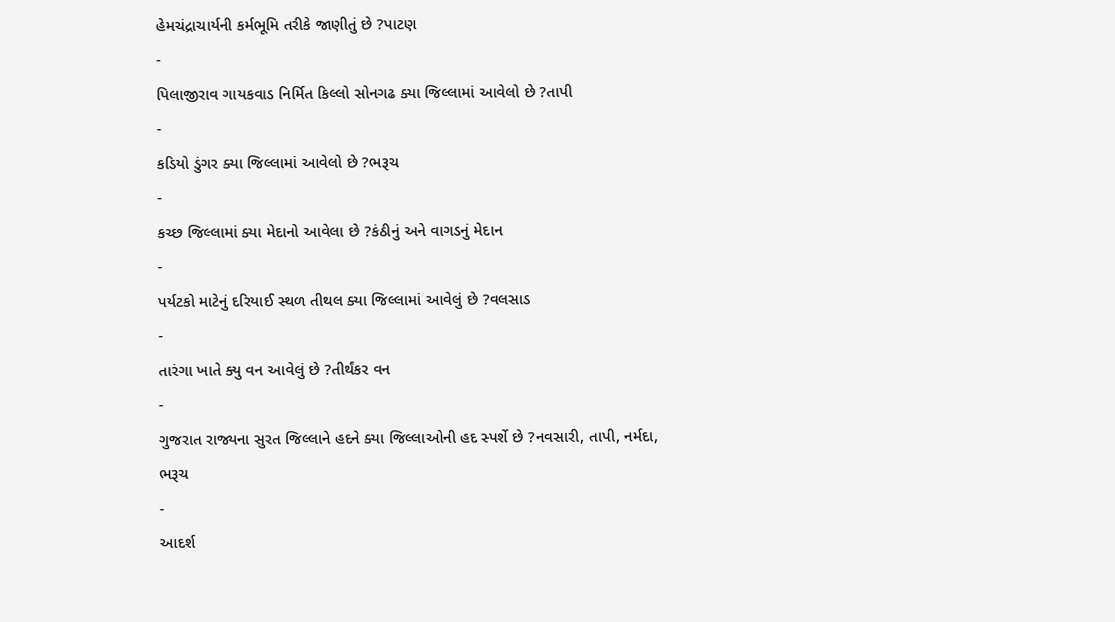હેમચંદ્રાચાર્યની કર્મભૂમિ તરીકે જાણીતું છે ?પાટણ
-
પિલાજીરાવ ગાયકવાડ નિર્મિત કિલ્લો સોનગઢ ક્યા જિલ્લામાં આવેલો છે ?તાપી
-
કડિયો ડુંગર ક્યા જિલ્લામાં આવેલો છે ?ભરૂચ
-
કચ્છ જિલ્લામાં ક્યા મેદાનો આવેલા છે ?કંઠીનું અને વાગડનું મેદાન
-
પર્યટકો માટેનું દરિયાઈ સ્થળ તીથલ ક્યા જિલ્લામાં આવેલું છે ?વલસાડ
-
તારંગા ખાતે ક્યુ વન આવેલું છે ?તીર્થંકર વન
-
ગુજરાત રાજ્યના સુરત જિલ્લાને હદને ક્યા જિલ્લાઓની હદ સ્પર્શે છે ?નવસારી, તાપી, નર્મદા, ભરૂચ
-
આદર્શ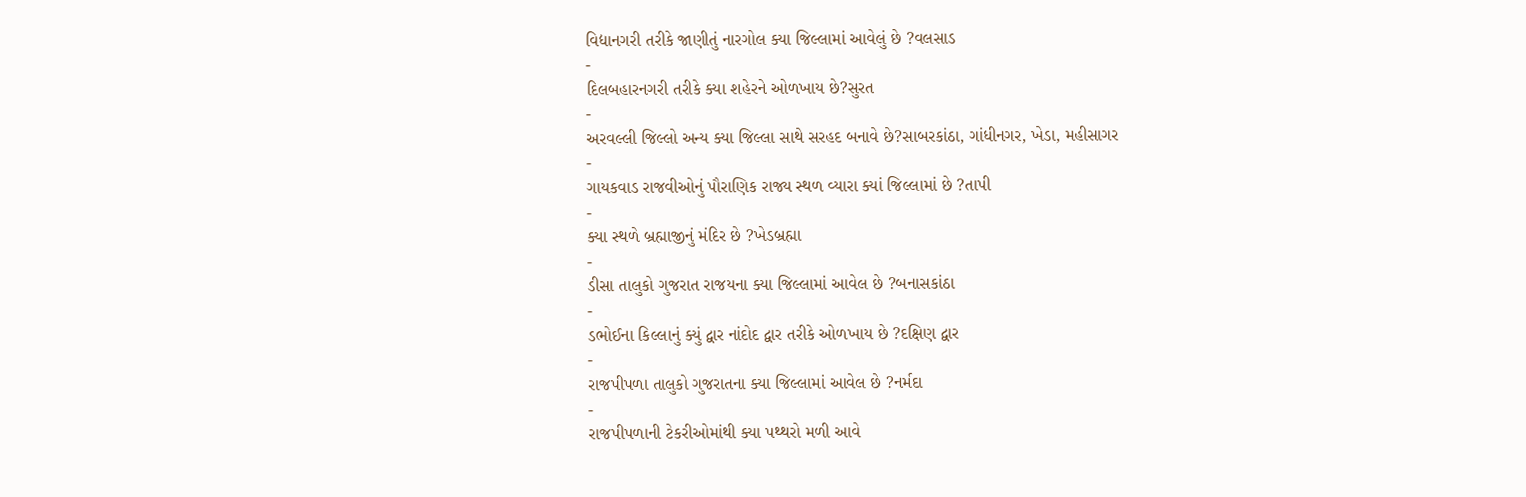વિદ્યાનગરી તરીકે જાણીતું નારગોલ ક્યા જિલ્લામાં આવેલું છે ?વલસાડ
-
દિલબહારનગરી તરીકે ક્યા શહેરને ઓળખાય છે?સુરત
-
અરવલ્લી જિલ્લો અન્ય ક્યા જિલ્લા સાથે સરહદ બનાવે છે?સાબરકાંઠા, ગાંધીનગર, ખેડા, મહીસાગર
-
ગાયકવાડ રાજવીઓનું પૌરાણિક રાજ્ય સ્થળ વ્યારા ક્યાં જિલ્લામાં છે ?તાપી
-
ક્યા સ્થળે બ્રહ્માજીનું મંદિર છે ?ખેડબ્રહ્મા
-
ડીસા તાલુકો ગુજરાત રાજયના ક્યા જિલ્લામાં આવેલ છે ?બનાસકાંઠા
-
ડભોઈના કિલ્લાનું ક્યું દ્વાર નાંદોદ દ્વાર તરીકે ઓળખાય છે ?દક્ષિણ દ્વાર
-
રાજપીપળા તાલુકો ગુજરાતના ક્યા જિલ્લામાં આવેલ છે ?નર્મદા
-
રાજપીપળાની ટેકરીઓમાંથી ક્યા પથ્થરો મળી આવે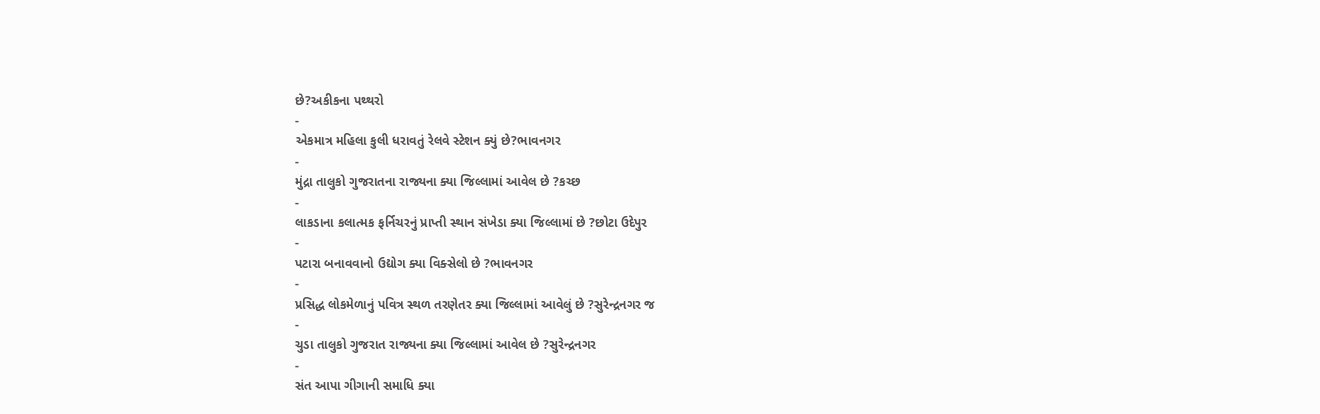છે?અકીકના પથ્થરો
-
એકમાત્ર મહિલા કુલી ધરાવતું રેલવે સ્ટેશન ક્યું છે?ભાવનગર
-
મુંદ્રા તાલુકો ગુજરાતના રાજ્યના ક્યા જિલ્લામાં આવેલ છે ?કચ્છ
-
લાકડાના કલાત્મક ફર્નિચરનું પ્રાપ્તી સ્થાન સંખેડા ક્યા જિલ્લામાં છે ?છોટા ઉદેપુર
-
પટારા બનાવવાનો ઉદ્યોગ ક્યા વિક્સેલો છે ?ભાવનગર
-
પ્રસિદ્ધ લોકમેળાનું પવિત્ર સ્થળ તરણેતર ક્યા જિલ્લામાં આવેલું છે ?સુરેન્દ્રનગર જ
-
ચુડા તાલુકો ગુજરાત રાજ્યના ક્યા જિલ્લામાં આવેલ છે ?સુરેન્દ્રનગર
-
સંત આપા ગીગાની સમાધિ ક્યા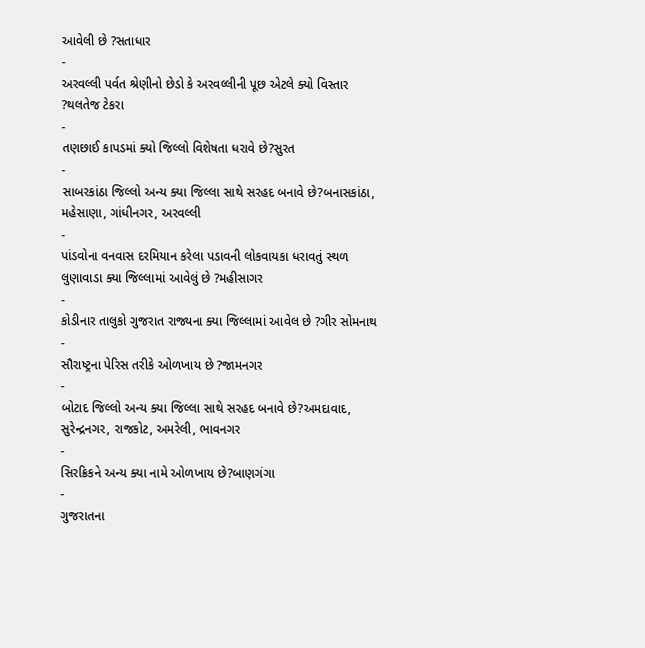આવેલી છે ?સતાધાર
-
અરવલ્લી પર્વત શ્રેણીનો છેડો કે અરવલ્લીની પૂછ એટલે ક્યો વિસ્તાર ?થલતેજ ટેકરા
-
તણછાઈ કાપડમાં ક્યો જિલ્લો વિશેષતા ધરાવે છે?સુરત
-
સાબરકાંઠા જિલ્લો અન્ય ક્યા જિલ્લા સાથે સરહદ બનાવે છે?બનાસકાંઠા, મહેસાણા, ગાંધીનગર, અરવલ્લી
-
પાંડવોના વનવાસ દરમિયાન કરેલા પડાવની લોકવાયકા ધરાવતું સ્થળ લુણાવાડા ક્યા જિલ્લામાં આવેલું છે ?મહીસાગર
-
કોડીનાર તાલુકો ગુજરાત રાજ્યના ક્યા જિલ્લામાં આવેલ છે ?ગીર સોમનાથ
-
સૌરાષ્ટ્રના પેરિસ તરીકે ઓળખાય છે ?જામનગર
-
બોટાદ જિલ્લો અન્ય ક્યા જિલ્લા સાથે સરહદ બનાવે છે?અમદાવાદ, સુરેન્દ્રનગર, રાજકોટ, અમરેલી, ભાવનગર
-
સિરક્રિકને અન્ય ક્યા નામે ઓળખાય છે?બાણગંગા
-
ગુજરાતના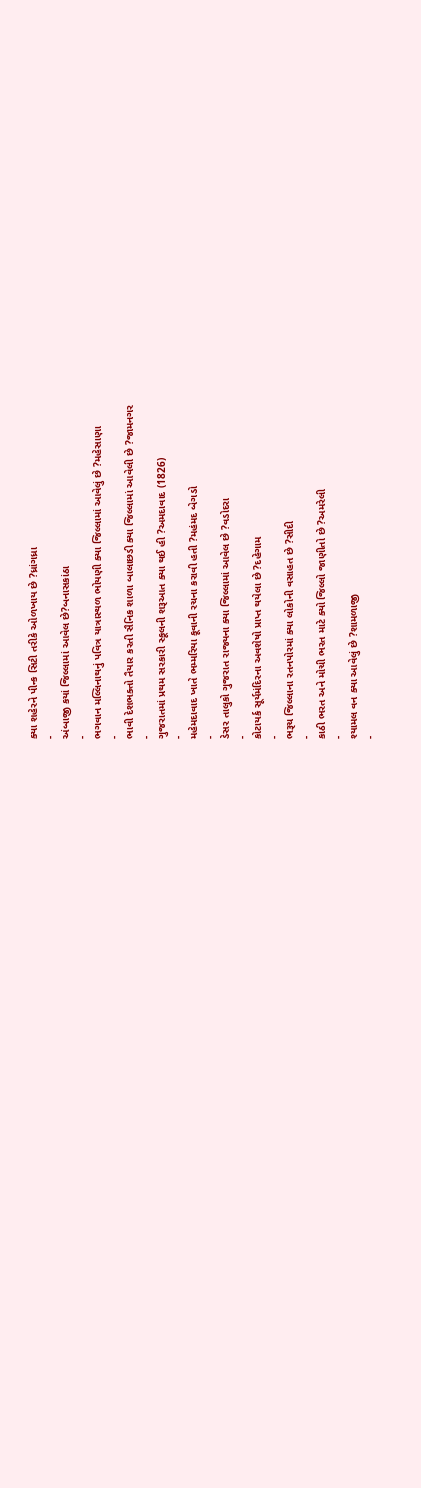ક્યા શહેરને પીન્ક સિટી તરીકે ઓળખાય છે ?ધ્રાંગધ્રા
-
અંબાજી કયાં જિલ્લામાં આવેલ છે?બનાસકાંઠા
-
ભગવાન મલ્લિનાથનું પવિત્ર યાત્રાસ્થળ ભોયણી ક્યા જિલ્લામાં આવેલું છે ?મહેસાણા
-
ભાવી દેશભક્તો તૈયાર કરતી સૈનિક શાળા બાલાછડી ક્યા જિલ્લામાં આવેલી છે ?જામનગર
-
ગુજરાતમાં પ્રથમ સરકારી સ્કૂલની શરૂઆત ક્યા થઈ હી ?અમદાવાદ (1826)
-
મહેમદાવાદ ખાતે ભમ્મરિયા કૂવાની રચના કરાવી હતી ?મહંમદ બેગડો
-
ડેસર તાલુકો ગુજરાત રાજ્યના ક્યા જિલ્લામાં આવેલ છે ?વડોદરા
-
કોટાયર્ક સૂર્યમંદિરના અવશેષો પ્રાપ્ત થયેલા છે ?દહેગામ
-
ભરૂચ જિલ્લાના રતનપોરમાં ક્યા લોકોની વસાહત છે ?સીદી
-
કાઠી ભરત અને મોચી ભરત માટે ક્યો જિલ્લો જાણીતો છે ?અમરેલી
-
શ્યામલ વન ક્યા આવેલું છે ?શામળાજી
-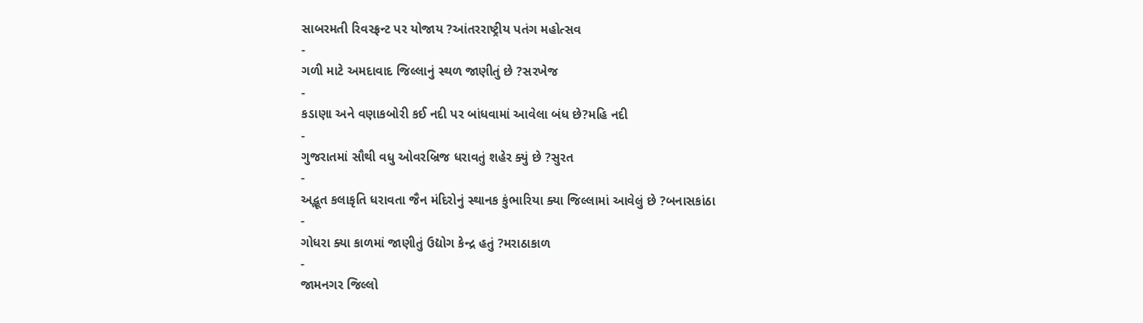સાબરમતી રિવરફ્રન્ટ પર યોજાય ?આંતરરાષ્ટ્રીય પતંગ મહોત્સવ
-
ગળી માટે અમદાવાદ જિલ્લાનું સ્થળ જાણીતું છે ?સરખેજ
-
કડાણા અને વણાકબોરી કઈ નદી પર બાંધવામાં આવેલા બંધ છે?મહિ નદી
-
ગુજરાતમાં સૌથી વધુ ઓવરબ્રિજ ધરાવતું શહેર ક્યું છે ?સુરત
-
અદ્ભૂત કલાકૃતિ ધરાવતા જૈન મંદિરોનું સ્થાનક કુંભારિયા ક્યા જિલ્લામાં આવેલું છે ?બનાસકાંઠા
-
ગોધરા ક્યા કાળમાં જાણીતું ઉદ્યોગ કેન્દ્ર હતું ?મરાઠાકાળ
-
જામનગર જિલ્લો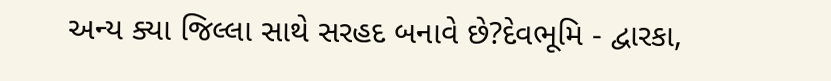અન્ય ક્યા જિલ્લા સાથે સરહદ બનાવે છે?દેવભૂમિ - દ્વારકા,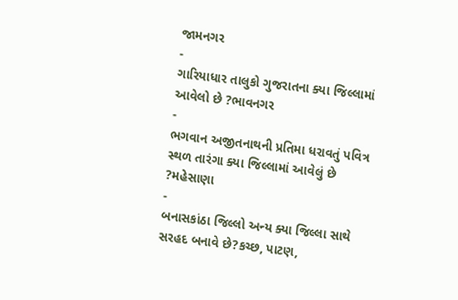જામનગર
-
ગારિયાધાર તાલુકો ગુજરાતના ક્યા જિલ્લામાં આવેલો છે ?ભાવનગર
-
ભગવાન અજીતનાથની પ્રતિમા ધરાવતું પવિત્ર સ્થળ તારંગા ક્યા જિલ્લામાં આવેલું છે ?મહેસાણા
-
બનાસકાંઠા જિલ્લો અન્ય ક્યા જિલ્લા સાથે સરહદ બનાવે છે?કચ્છ, પાટણ,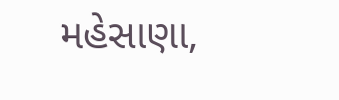મહેસાણા,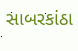સાબરકાંઠા